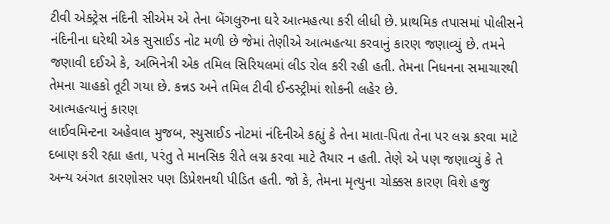ટીવી એક્ટ્રેસ નંદિની સીએમ એ તેના બેંગલુરુના ઘરે આત્મહત્યા કરી લીધી છે. પ્રાથમિક તપાસમાં પોલીસને નંદિનીના ઘરેથી એક સુસાઈડ નોટ મળી છે જેમાં તેણીએ આત્મહત્યા કરવાનું કારણ જણાવ્યું છે. તમને જણાવી દઈએ કે, અભિનેત્રી એક તમિલ સિરિયલમાં લીડ રોલ કરી રહી હતી. તેમના નિધનના સમાચારથી તેમના ચાહકો તૂટી ગયા છે. કન્નડ અને તમિલ ટીવી ઈન્ડસ્ટ્રીમાં શોકની લહેર છે.
આત્મહત્યાનું કારણ
લાઈવમિન્ટના અહેવાલ મુજબ, સ્યુસાઈડ નોટમાં નંદિનીએ કહ્યું કે તેના માતા-પિતા તેના પર લગ્ન કરવા માટે દબાણ કરી રહ્યા હતા, પરંતુ તે માનસિક રીતે લગ્ન કરવા માટે તૈયાર ન હતી. તેણે એ પણ જણાવ્યું કે તે અન્ય અંગત કારણોસર પણ ડિપ્રેશનથી પીડિત હતી. જો કે, તેમના મૃત્યુના ચોક્કસ કારણ વિશે હજુ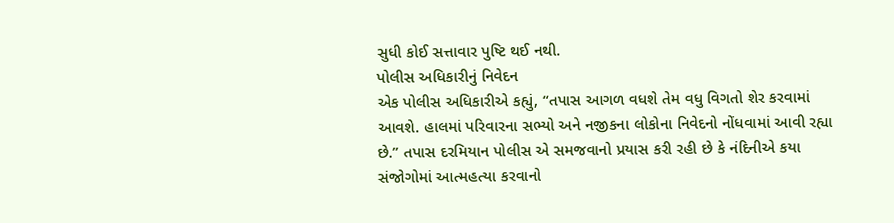સુધી કોઈ સત્તાવાર પુષ્ટિ થઈ નથી.
પોલીસ અધિકારીનું નિવેદન
એક પોલીસ અધિકારીએ કહ્યું, “તપાસ આગળ વધશે તેમ વધુ વિગતો શેર કરવામાં આવશે. હાલમાં પરિવારના સભ્યો અને નજીકના લોકોના નિવેદનો નોંધવામાં આવી રહ્યા છે.” તપાસ દરમિયાન પોલીસ એ સમજવાનો પ્રયાસ કરી રહી છે કે નંદિનીએ કયા સંજોગોમાં આત્મહત્યા કરવાનો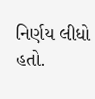નિર્ણય લીધો હતો.